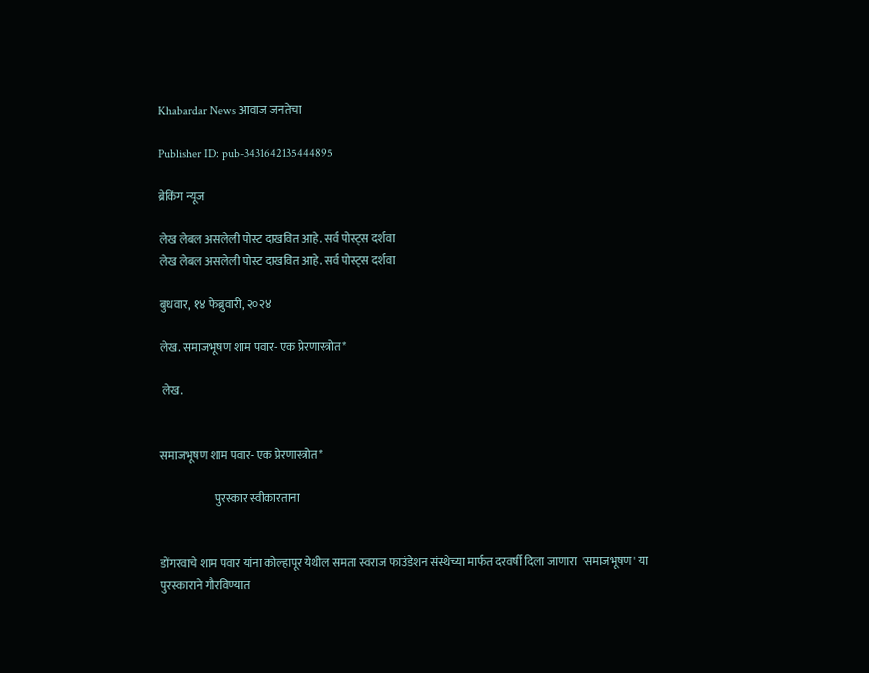Khabardar News आवाज जनतेचा

Publisher ID: pub-3431642135444895

ब्रेकिंग न्यूज

लेख लेबल असलेली पोस्ट दाखवित आहे. सर्व पोस्ट्‍स दर्शवा
लेख लेबल असलेली पोस्ट दाखवित आहे. सर्व पोस्ट्‍स दर्शवा

बुधवार, १४ फेब्रुवारी, २०२४

लेख. समाजभूषण शाम पवार- एक प्रेरणास्त्रोत*

 लेख.


समाजभूषण शाम पवार- एक प्रेरणास्त्रोत*

                        पुरस्कार स्वीकारताना


डोंगरवाचे शाम पवार यांना कोल्हापूर येथील समता स्वराज फाउंडेशन संस्थेच्या मार्फत दरवर्षी दिला जाणारा  'समाजभूषण' या पुरस्काराने गौरविण्यात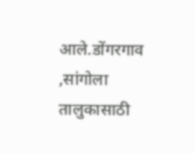आले.डोंगरगाव ,सांगोला तालुकासाठी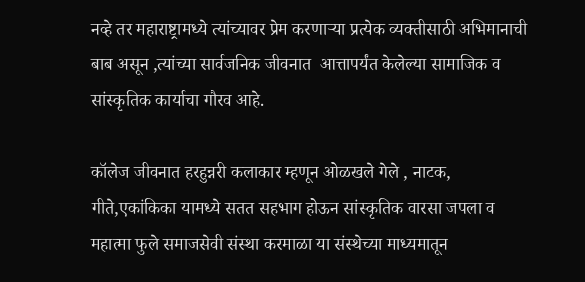नव्हे तर महाराष्ट्रामध्ये त्यांच्यावर प्रेम करणाऱ्या प्रत्येक व्यक्तीसाठी अभिमानाची बाब असून ,त्यांच्या सार्वजनिक जीवनात  आत्तापर्यंत केलेल्या सामाजिक व सांस्कृतिक कार्याचा गौरव आहे.

कॉलेज जीवनात हरहुन्नरी कलाकार म्हणून ओळखले गेले , नाटक, गीते,एकांकिका यामध्ये सतत सहभाग होऊन सांस्कृतिक वारसा जपला व महात्मा फुले समाजसेवी संस्था करमाळा या संस्थेच्या माध्यमातून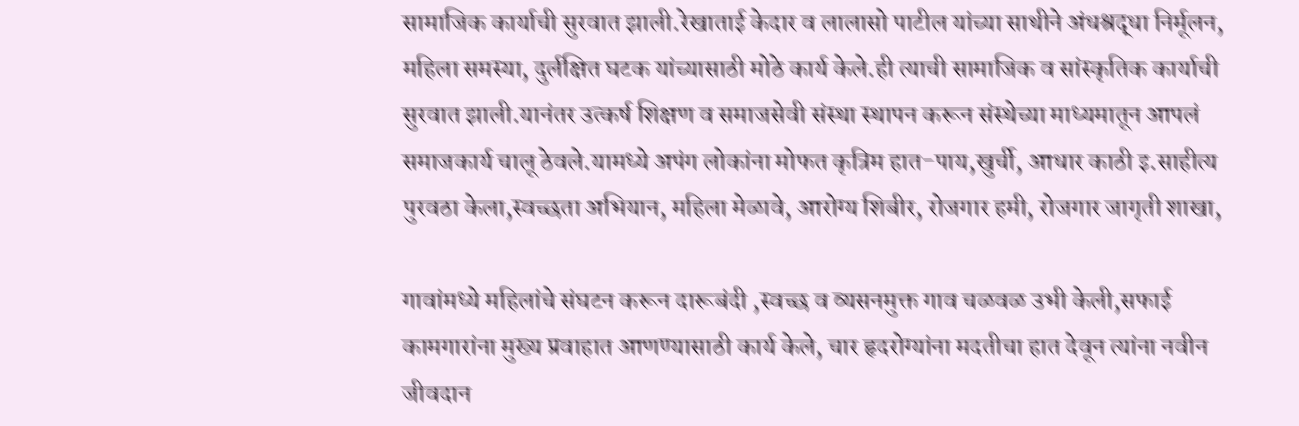सामाजिक कार्याची सुरवात झाली.रेखाताई केदार व लालासो पाटील यांच्या साथीने अंधश्रद्धा निर्मूलन, महिला समस्या, दुर्लक्षित घटक यांच्यासाठी मोठे कार्य केले.ही त्याची सामाजिक व सांस्कृतिक कार्याची सुरवात झाली.यानंतर उत्कर्ष शिक्षण व समाजसेवी संस्था स्थापन करून संस्थेच्या माध्यमातून आपलं समाजकार्य चालू ठेवले.यामध्ये अपंग लोकांना मोफत कृत्रिम हात-पाय,खुर्ची, आधार काठी इ.साहीत्य पुरवठा केला,स्वच्छता अभियान, महिला मेळावे, आरोग्य शिबीर, रोजगार हमी, रोजगार जागृती शाखा,

गावांमध्ये महिलांचे संघटन करून दारूबंदी ,स्वच्छ व व्यसनमुक्त गाव चळवळ उभी केली,सफाई कामगारांना मुख्य प्रवाहात आणण्यासाठी कार्य केले, चार हृदरोग्यांना मदतीचा हात देवून त्यांना नवीन जीवदान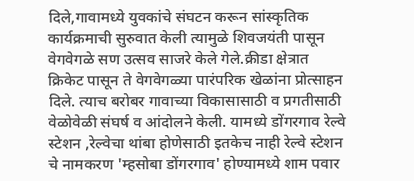दिले,गावामध्ये युवकांचे संघटन करून सांस्कृतिक कार्यक्रमाची सुरुवात केली त्यामुळे शिवजयंती पासून वेगवेगळे सण उत्सव साजरे केले गेले.क्रीडा क्षेत्रात क्रिकेट पासून ते वेगवेगळ्या पारंपरिक खेळांना प्रोत्साहन दिले. त्याच बरोबर गावाच्या विकासासाठी व प्रगतीसाठी वेळोवेळी संघर्ष व आंदोलने केली. यामध्ये डोंगरगाव रेल्वे स्टेशन ,रेल्वेचा थांबा होणेसाठी इतकेच नाही रेल्वे स्टेशन चे नामकरण 'म्हसोबा डोंगरगाव' होण्यामध्ये शाम पवार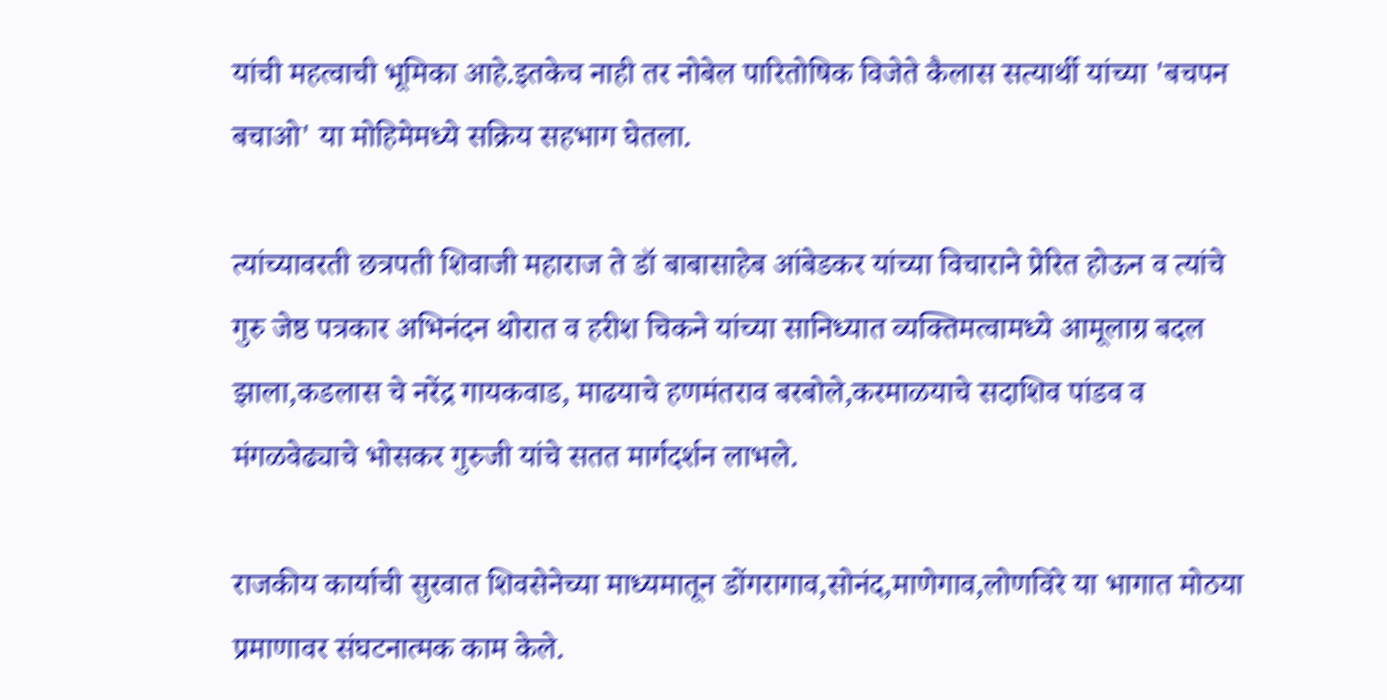यांची महत्वाची भूमिका आहे.इतकेच नाही तर नोबेल पारितोषिक विजेते कैलास सत्यार्थी यांच्या 'बचपन बचाओ' या मोहिमेमध्ये सक्रिय सहभाग घेतला.

त्यांच्यावरती छत्रपती शिवाजी महाराज ते डॉ बाबासाहेब आंबेडकर यांच्या विचाराने प्रेरित होऊन व त्यांचे गुरु जेष्ठ पत्रकार अभिनंदन थोरात व हरीश चिकने यांच्या सानिध्यात व्यक्तिमत्वामध्ये आमूलाग्र बदल झाला,कडलास चे नरेंद्र गायकवाड, माढयाचे हणमंतराव बरबोले,करमाळयाचे सदाशिव पांडव व मंगळवेढ्याचे भोसकर गुरुजी यांचे सतत मार्गदर्शन लाभले.

राजकीय कार्याची सुरवात शिवसेनेच्या माध्यमातून डोंगरागाव,सोनंद,माणेगाव,लोणविरे या भागात मोठया प्रमाणावर संघटनात्मक काम केले.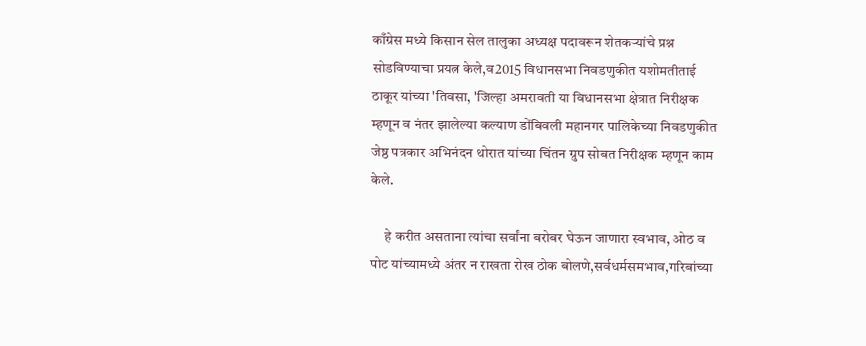काँग्रेस मध्ये किसान सेल तालुका अध्यक्ष पदावरून शेतकऱ्यांचे प्रश्न सोडविण्याचा प्रयत्न केले,व2015 विधानसभा निवडणुकीत यशोमतीताई ठाकूर यांच्या 'तिवसा, 'जिल्हा अमरावती या विधानसभा क्षेत्रात निरीक्षक म्हणून व नंतर झालेल्या कल्याण डोंबिवली महानगर पालिकेच्या निवडणुकीत जेष्ठ पत्रकार अभिनंदन थोरात यांच्या चिंतन ग्रुप सोबत निरीक्षक म्हणून काम केले.

     हे करीत असताना त्यांचा सर्वांना बरोबर घेऊन जाणारा स्वभाव, ओठ व पोट यांच्यामध्ये अंतर न राखता रोख ठोक बोलणे,सर्वधर्मसमभाव,गरिबांच्या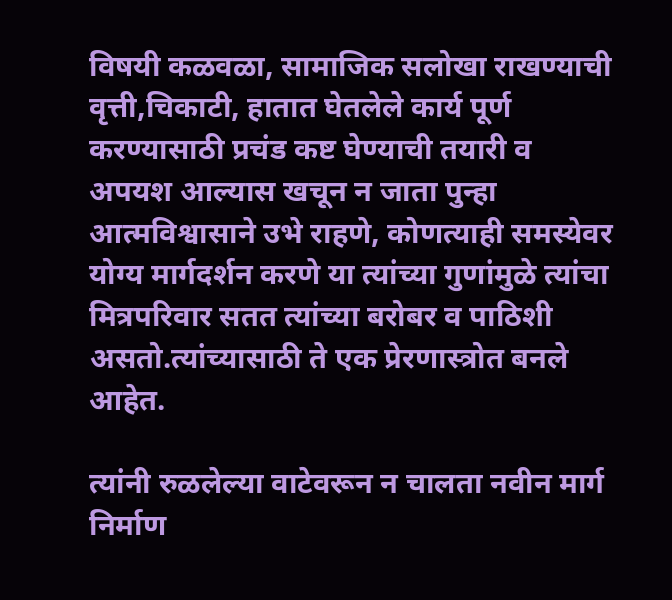विषयी कळवळा, सामाजिक सलोखा राखण्याची वृत्ती,चिकाटी, हातात घेतलेले कार्य पूर्ण करण्यासाठी प्रचंड कष्ट घेण्याची तयारी व अपयश आल्यास खचून न जाता पुन्हा आत्मविश्वासाने उभे राहणे, कोणत्याही समस्येवर योग्य मार्गदर्शन करणे या त्यांच्या गुणांमुळे त्यांचा मित्रपरिवार सतत त्यांच्या बरोबर व पाठिशी असतो.त्यांच्यासाठी ते एक प्रेरणास्त्रोत बनले आहेत.

त्यांनी रुळलेल्या वाटेवरून न चालता नवीन मार्ग निर्माण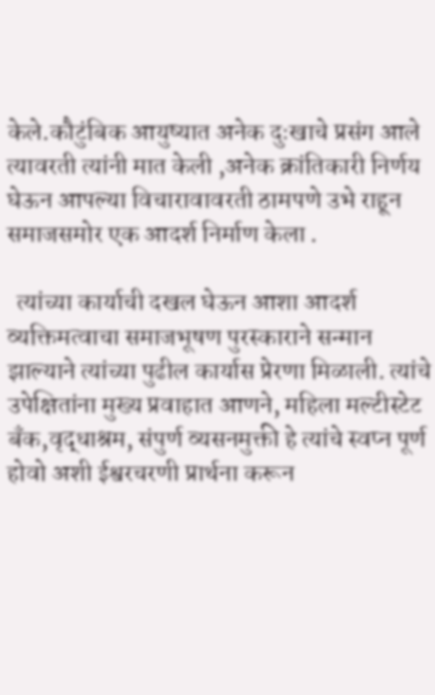केले.कौटुंबिक आयुष्यात अनेक दुःखाचे प्रसंग आले त्यावरती त्यांनी मात केली ,अनेक क्रांतिकारी निर्णय घेऊन आपल्या विचारावावरती ठामपणे उभे राहून समाजसमोर एक आदर्श निर्माण केला .

  त्यांच्या कार्याची दखल घेऊन आशा आदर्श व्यक्तिमत्वाचा समाजभूषण पुरस्काराने सन्मान झाल्याने त्यांच्या पुढील कार्यास प्रेरणा मिळाली. त्यांचे  उपेक्षितांना मुख्य प्रवाहात आणने, महिला मल्टीस्टेट बँक,वृद्धाश्रम, संपुर्ण व्यसनमुक्ती हे त्यांचे स्वप्न पूर्ण होवो अशी ईश्वरचरणी प्रार्थना करून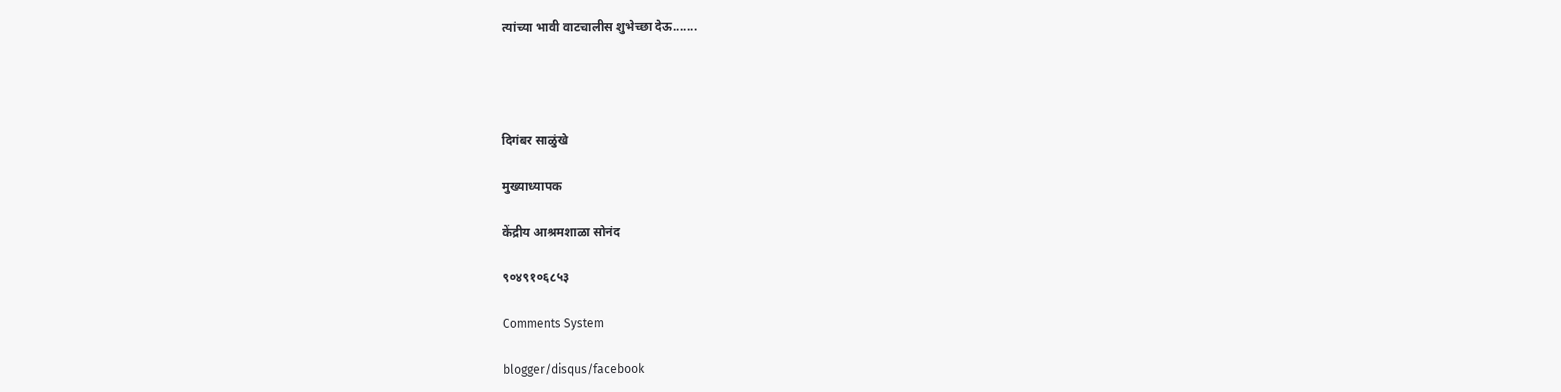त्यांच्या भावी वाटचालीस शुभेच्छा देऊ.......




दिगंबर साळुंखे

मुख्याध्यापक

केंद्रीय आश्रमशाळा सोनंद

९०४९१०६८५३

Comments System

blogger/disqus/facebook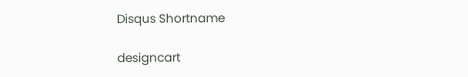Disqus Shortname

designcart